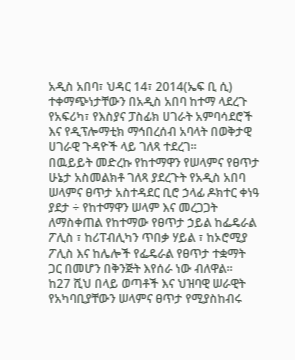አዲስ አበባ፣ ህዳር 14፣ 2014(ኤፍ ቢ ሲ) ተቀማጭነታቸውን በአዲስ አበባ ከተማ ላደረጉ የአፍሪካ፣ የእስያና ፓስፊክ ሀገራት አምባሳደሮች እና የዲፕሎማቲክ ማኅበረሰብ አባላት በወቅታዊ ሀገራዊ ጉዳዮች ላይ ገለጻ ተደረገ፡፡
በዉይይት መድረኩ የከተማዋን የሠላምና የፀጥታ ሁኔታ አስመልክቶ ገለጻ ያደረጉት የአዲስ አበባ ሠላምና ፀጥታ አስተዳደር ቢሮ ኃላፊ ዶክተር ቀነዓ ያደታ ÷ የከተማዋን ሠላም እና መረጋጋት ለማስቀጠል የከተማው የፀጥታ ኃይል ከፌዴራል ፖሊስ ፣ ከሪፐብሊካን ጥበቃ ሃይል ፣ ከኦሮሚያ ፖሊስ እና ከሌሎች የፌዴራል የፀጥታ ተቋማት ጋር በመሆን በቅንጅት እየሰራ ነው ብለዋል።
ከ27 ሺህ በላይ ወጣቶች እና ህዝባዊ ሠራዊት የአካባቢያቸውን ሠላምና ፀጥታ የሚያስከብሩ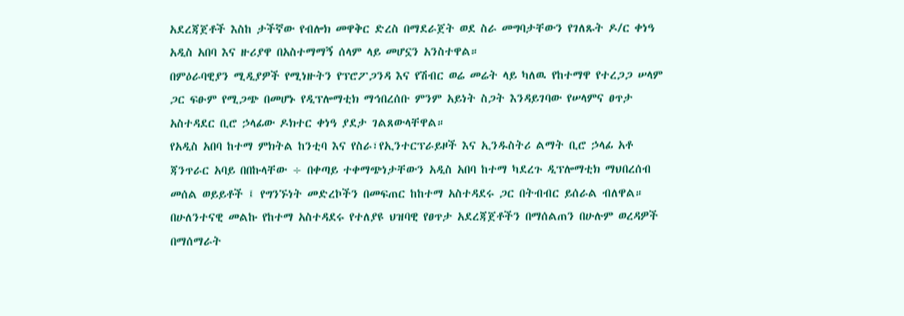አደረጃጀቶች እስከ ታችኛው የብሎክ መዋቅር ድረስ በማደራጀት ወደ ስራ መግባታቸውን የገለጹት ዶ/ር ቀነዓ አዲስ አበባ እና ዙሪያዋ በአስተማማኝ ሰላም ላይ መሆኗን አንስተዋል።
በምዕራባዊያን ሚዲያዎች የሚነዙትን የፕሮፖጋንዳ እና የሽብር ወሬ መሬት ላይ ካለዉ የከተማዋ የተረጋጋ ሠላም ጋር ፍፁም የሚጋጭ በመሆኑ የዲፕሎማቲክ ማኅበረሰቡ ምንም አይነት ስጋት እንዳይገባው የሠላምና ፀጥታ አስተዳደር ቢሮ ኃላፊው ዶክተር ቀነዓ ያደታ ገልጸውላቸዋል።
የአዲስ አበባ ከተማ ምክትል ከንቲባ እና የስራ፣የኢንተርፕራይዞች እና ኢንዱስትሪ ልማት ቢሮ ኃላፊ አቶ ጃንጥራር አባይ በበኩላቸው ÷ በቀጣይ ተቀማጭነታቸውን አዲስ አበባ ከተማ ካደረጉ ዲፕሎማቲክ ማህበረሰብ መሰል ወይይቶች ፤ የግንኙነት መድረኮችን በመፍጠር ከከተማ አስተዳደሩ ጋር በትብብር ይሰራል ብለዋል።
በሁለንተናዊ መልኩ የከተማ አስተዳደሩ የተለያዩ ህዝባዊ የፀጥታ አደረጃጀቶችን በማሰልጠን በሁሉም ወረዳዎች በማሰማራት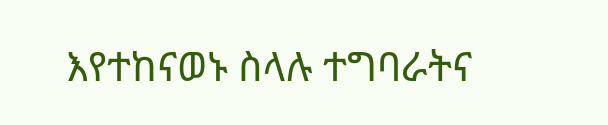እየተከናወኑ ስላሉ ተግባራትና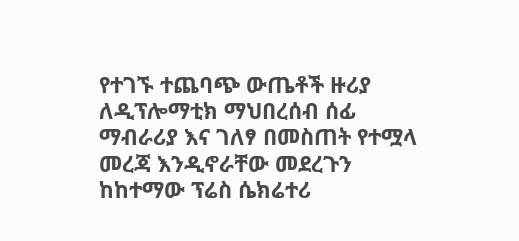የተገኙ ተጨባጭ ውጤቶች ዙሪያ ለዲፕሎማቲክ ማህበረሰብ ሰፊ ማብራሪያ እና ገለፃ በመስጠት የተሟላ መረጃ እንዲኖራቸው መደረጉን ከከተማው ፕሬስ ሴክሬተሪ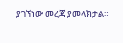ያገኘነው መረጃ ያመላክታል።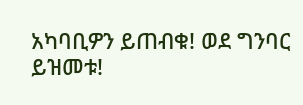አካባቢዎን ይጠብቁ! ወደ ግንባር ይዝመቱ!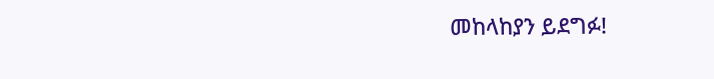መከላከያን ይደግፉ!